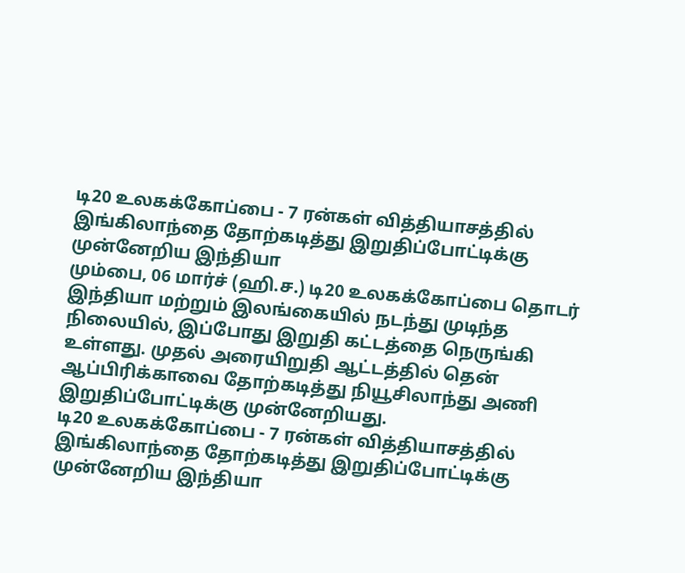டி20 உலகக்கோப்பை - 7 ரன்கள் வித்தியாசத்தில் இங்கிலாந்தை தோற்கடித்து இறுதிப்போட்டிக்கு முன்னேறிய இந்தியா
மும்பை, 06 மார்ச் (ஹி.ச.) டி20 உலகக்கோப்பை தொடர் இந்தியா மற்றும் இலங்கையில் நடந்து முடிந்த நிலையில், இப்போது இறுதி கட்டத்தை நெருங்கி உள்ளது. முதல் அரையிறுதி ஆட்டத்தில் தென் ஆப்பிரிக்காவை தோற்கடித்து நியூசிலாந்து அணி இறுதிப்போட்டிக்கு முன்னேறியது.
டி20 உலகக்கோப்பை - 7 ரன்கள் வித்தியாசத்தில் இங்கிலாந்தை தோற்கடித்து இறுதிப்போட்டிக்கு முன்னேறிய இந்தியா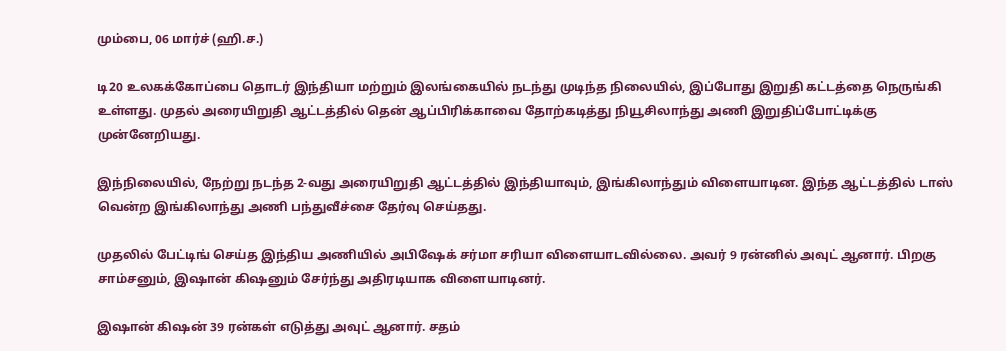மும்பை, 06 மார்ச் (ஹி.ச.)

டி20 உலகக்கோப்பை தொடர் இந்தியா மற்றும் இலங்கையில் நடந்து முடிந்த நிலையில், இப்போது இறுதி கட்டத்தை நெருங்கி உள்ளது. முதல் அரையிறுதி ஆட்டத்தில் தென் ஆப்பிரிக்காவை தோற்கடித்து நியூசிலாந்து அணி இறுதிப்போட்டிக்கு முன்னேறியது.

இந்நிலையில், நேற்று நடந்த 2-வது அரையிறுதி ஆட்டத்தில் இந்தியாவும், இங்கிலாந்தும் விளையாடின. இந்த ஆட்டத்தில் டாஸ் வென்ற இங்கிலாந்து அணி பந்துவீச்சை தேர்வு செய்தது.

முதலில் பேட்டிங் செய்த இந்திய அணியில் அபிஷேக் சர்மா சரியா விளையாடவில்லை. அவர் 9 ரன்னில் அவுட் ஆனார். பிறகு சாம்சனும், இஷான் கிஷனும் சேர்ந்து அதிரடியாக விளையாடினர்.

இஷான் கிஷன் 39 ரன்கள் எடுத்து அவுட் ஆனார். சதம்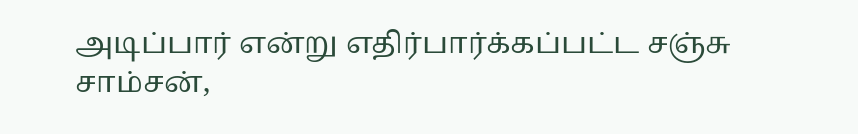அடிப்பார் என்று எதிர்பார்க்கப்பட்ட சஞ்சு சாம்சன்,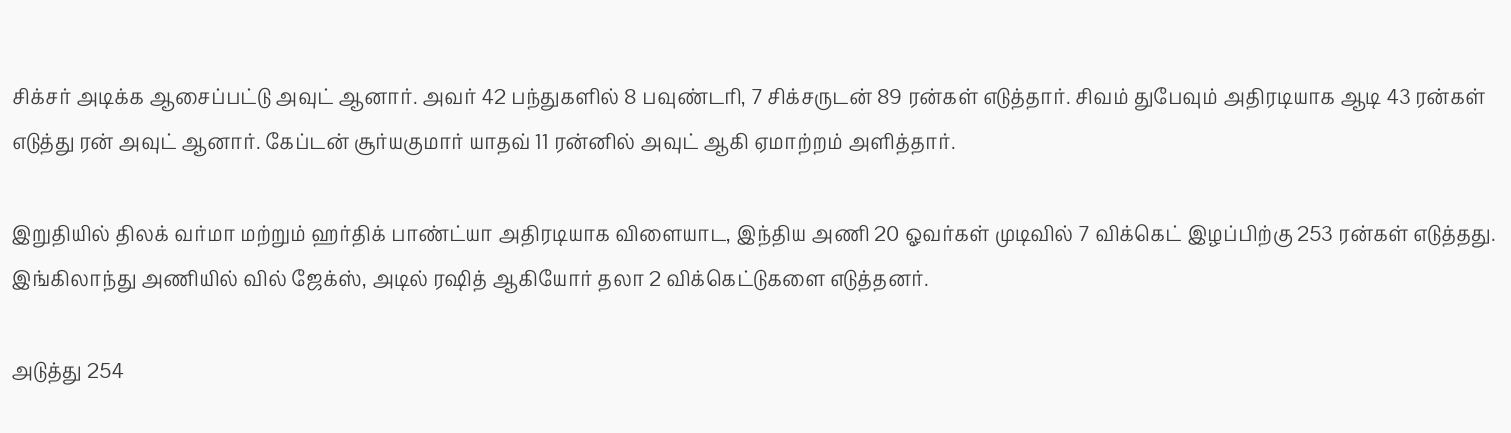சிக்சர் அடிக்க ஆசைப்பட்டு அவுட் ஆனார். அவர் 42 பந்துகளில் 8 பவுண்டரி, 7 சிக்சருடன் 89 ரன்கள் எடுத்தார். சிவம் துபேவும் அதிரடியாக ஆடி 43 ரன்கள் எடுத்து ரன் அவுட் ஆனார். கேப்டன் சூர்யகுமார் யாதவ் 11 ரன்னில் அவுட் ஆகி ஏமாற்றம் அளித்தார்.

இறுதியில் திலக் வர்மா மற்றும் ஹர்திக் பாண்ட்யா அதிரடியாக விளையாட, இந்திய அணி 20 ஓவர்கள் முடிவில் 7 விக்கெட் இழப்பிற்கு 253 ரன்கள் எடுத்தது. இங்கிலாந்து அணியில் வில் ஜேக்ஸ், அடில் ரஷித் ஆகியோர் தலா 2 விக்கெட்டுகளை எடுத்தனர்.

அடுத்து 254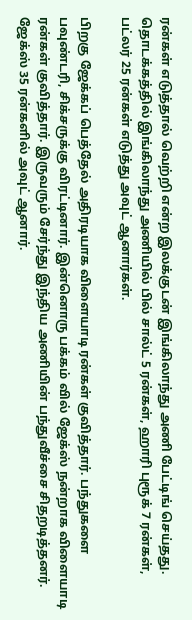ரன்கள் எடுத்தால் வெற்றி என்ற இலக்குடன் இங்கிலாந்து அணி பேட்டிங் செய்தது. தொடக்கத்தில் இங்கிலாந்து அணியில் பில் சால்ட் 5 ரன்கள், ஹாரி புரூக் 7 ரன்கள், பட்லர் 25 ரன்கள் எடுத்து அவுட் ஆனார்கள்.

பிறகு ஜேக்கப் பெத்தேல் அதிரடியாக விளையாடி ரன்கள் குவித்தார். பந்துகளை பவுண்டரி, சிக்சருக்கு விரட்டினார். இன்னொரு பக்கம் வில் ஜேக்ஸ் நன்றாக விளையாடி ரன்கள் குவித்தார். இருவரும் சேர்ந்து இந்திய அணியின் பந்துவீச்சை சிதறடித்தனர். ஜேக்ஸ் 35 ரன்களில் அவுட் ஆனார்.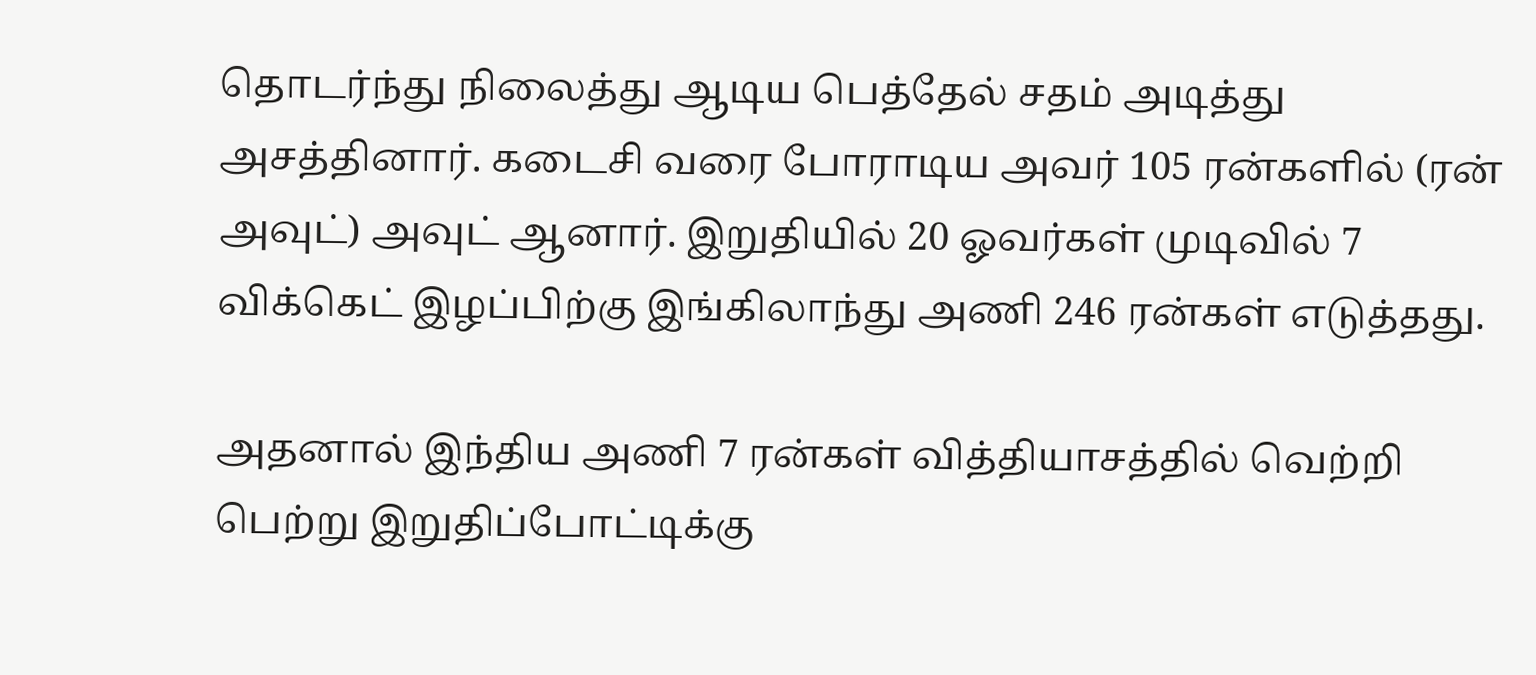தொடர்ந்து நிலைத்து ஆடிய பெத்தேல் சதம் அடித்து அசத்தினார். கடைசி வரை போராடிய அவர் 105 ரன்களில் (ரன் அவுட்) அவுட் ஆனார். இறுதியில் 20 ஓவர்கள் முடிவில் 7 விக்கெட் இழப்பிற்கு இங்கிலாந்து அணி 246 ரன்கள் எடுத்தது.

அதனால் இந்திய அணி 7 ரன்கள் வித்தியாசத்தில் வெற்றி பெற்று இறுதிப்போட்டிக்கு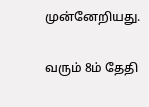முன்னேறியது.

வரும் 8ம் தேதி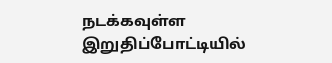நடக்கவுள்ள இறுதிப்போட்டியில்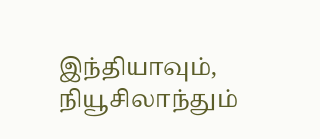இந்தியாவும், நியூசிலாந்தும்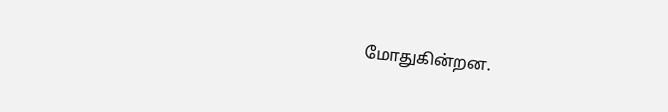மோதுகின்றன.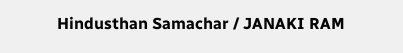Hindusthan Samachar / JANAKI RAM